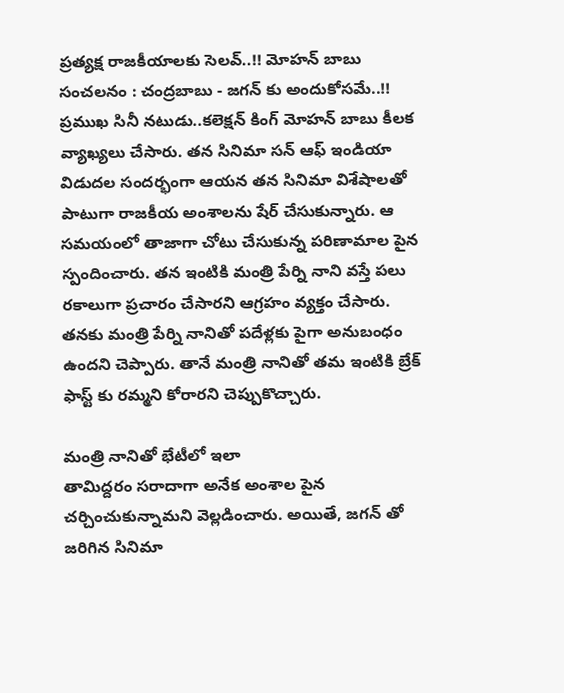ప్రత్యక్ష రాజకీయాలకు సెలవ్..!! మోహన్ బాబు సంచలనం : చంద్రబాబు - జగన్ కు అందుకోసమే..!!
ప్రముఖ సినీ నటుడు..కలెక్షన్ కింగ్ మోహన్ బాబు కీలక వ్యాఖ్యలు చేసారు. తన సినిమా సన్ ఆఫ్ ఇండియా విడుదల సందర్భంగా ఆయన తన సినిమా విశేషాలతో పాటుగా రాజకీయ అంశాలను షేర్ చేసుకున్నారు. ఆ సమయంలో తాజాగా చోటు చేసుకున్న పరిణామాల పైన స్పందించారు. తన ఇంటికి మంత్రి పేర్ని నాని వస్తే పలు రకాలుగా ప్రచారం చేసారని ఆగ్రహం వ్యక్తం చేసారు. తనకు మంత్రి పేర్ని నానితో పదేళ్లకు పైగా అనుబంధం ఉందని చెప్పారు. తానే మంత్రి నానితో తమ ఇంటికి బ్రేక్ ఫాస్ట్ కు రమ్మని కోరారని చెప్పుకొచ్చారు.

మంత్రి నానితో భేటీలో ఇలా
తామిద్దరం సరాదాగా అనేక అంశాల పైన చర్చించుకున్నామని వెల్లడించారు. అయితే, జగన్ తో జరిగిన సినిమా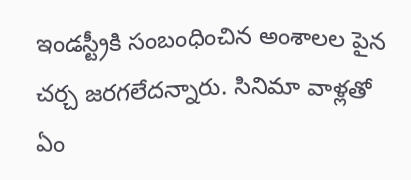ఇండస్ట్రీకి సంబంధించిన అంశాలల పైన చర్చ జరగలేదన్నారు. సినిమా వాళ్లతో ఏం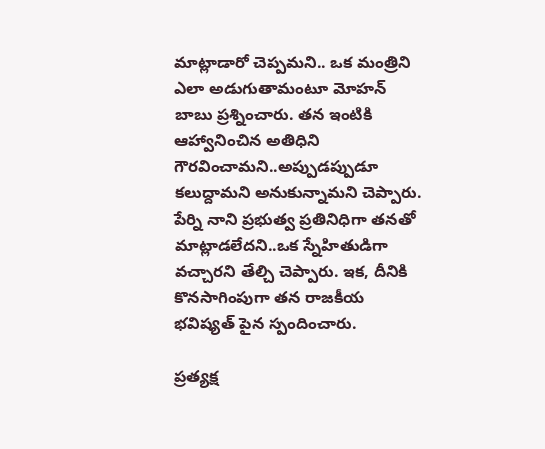మాట్లాడారో చెప్పమని.. ఒక మంత్రిని ఎలా అడుగుతామంటూ మోహన్ బాబు ప్రశ్నించారు. తన ఇంటికి ఆహ్వానించిన అతిధిని గౌరవించామని..అప్పుడప్పుడూ కలుద్దామని అనుకున్నామని చెప్పారు. పేర్ని నాని ప్రభుత్వ ప్రతినిధిగా తనతో మాట్లాడలేదని..ఒక స్నేహితుడిగా వచ్చారని తేల్చి చెప్పారు. ఇక, దీనికి కొనసాగింపుగా తన రాజకీయ భవిష్యత్ పైన స్పందించారు.

ప్రత్యక్ష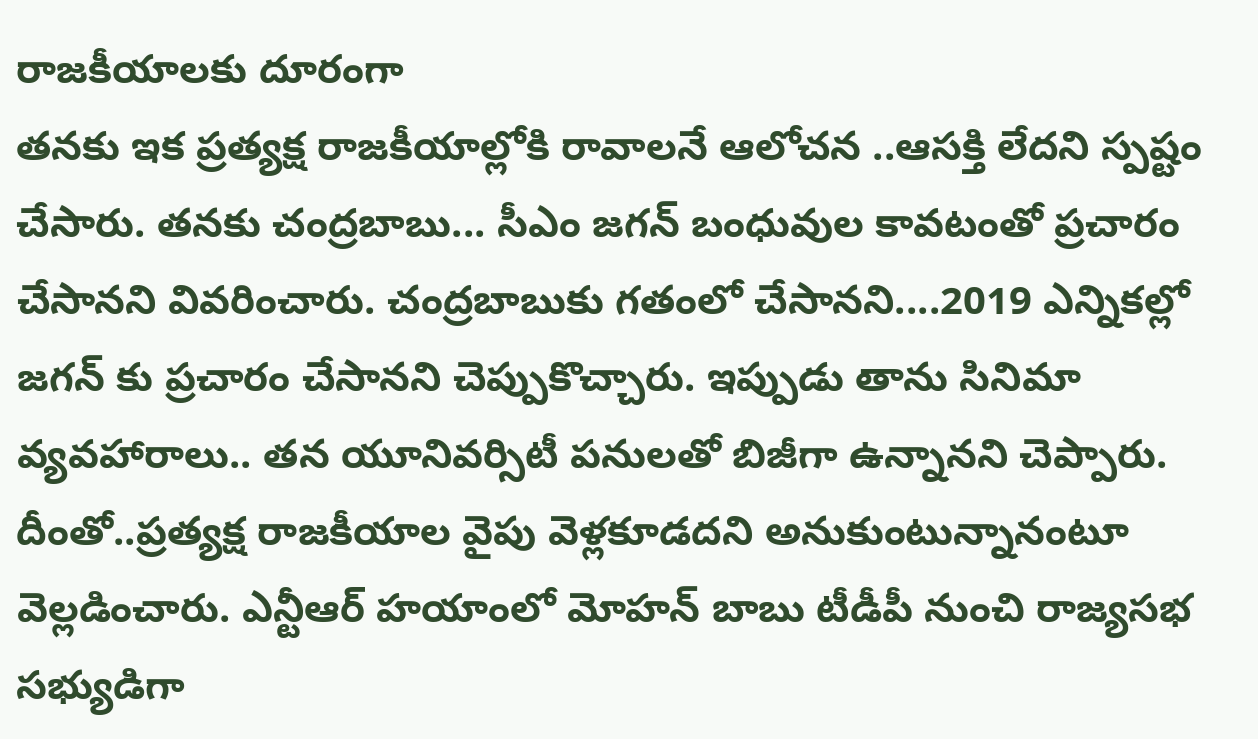రాజకీయాలకు దూరంగా
తనకు ఇక ప్రత్యక్ష రాజకీయాల్లోకి రావాలనే ఆలోచన ..ఆసక్తి లేదని స్పష్టం చేసారు. తనకు చంద్రబాబు... సీఎం జగన్ బంధువుల కావటంతో ప్రచారం చేసానని వివరించారు. చంద్రబాబుకు గతంలో చేసానని....2019 ఎన్నికల్లో జగన్ కు ప్రచారం చేసానని చెప్పుకొచ్చారు. ఇప్పుడు తాను సినిమా వ్యవహారాలు.. తన యూనివర్సిటీ పనులతో బిజీగా ఉన్నానని చెప్పారు. దీంతో..ప్రత్యక్ష రాజకీయాల వైపు వెళ్లకూడదని అనుకుంటున్నానంటూ వెల్లడించారు. ఎన్టీఆర్ హయాంలో మోహన్ బాబు టీడీపీ నుంచి రాజ్యసభ సభ్యుడిగా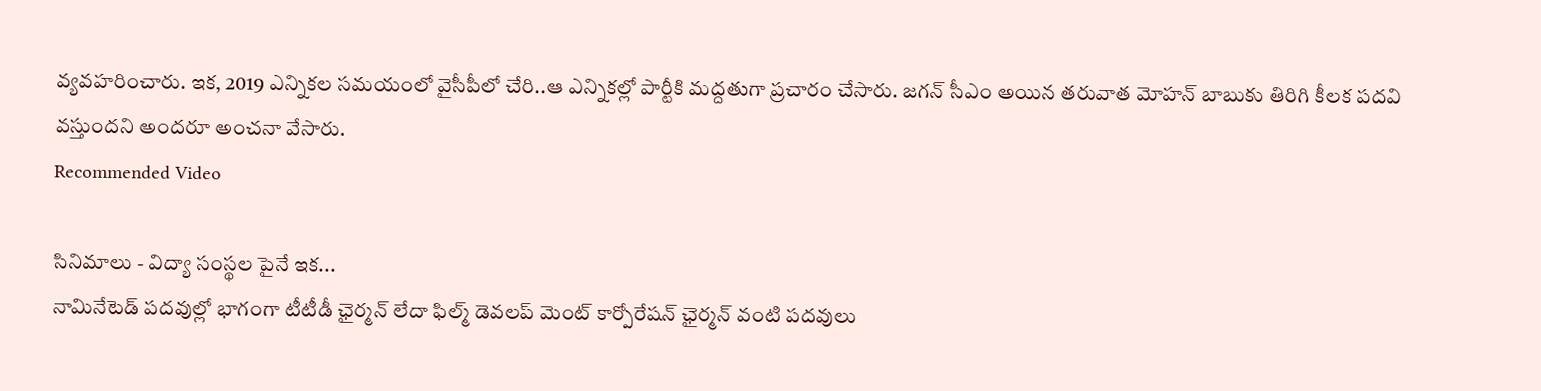వ్యవహరించారు. ఇక, 2019 ఎన్నికల సమయంలో వైసీపీలో చేరి..ఆ ఎన్నికల్లో పార్టీకి మద్దతుగా ప్రచారం చేసారు. జగన్ సీఎం అయిన తరువాత మోహన్ బాబుకు తిరిగి కీలక పదవి వస్తుందని అందరూ అంచనా వేసారు.
Recommended Video

సినిమాలు - విద్యా సంస్థల పైనే ఇక...
నామినేటెడ్ పదవుల్లో భాగంగా టీటీడీ ఛైర్మన్ లేదా ఫిల్మ్ డెవలప్ మెంట్ కార్పోరేషన్ ఛైర్మన్ వంటి పదవులు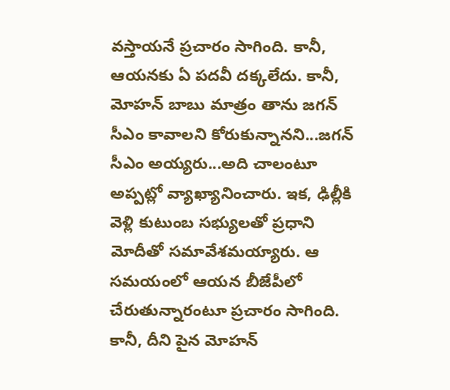వస్తాయనే ప్రచారం సాగింది. కానీ, ఆయనకు ఏ పదవీ దక్కలేదు. కానీ, మోహన్ బాబు మాత్రం తాను జగన్ సీఎం కావాలని కోరుకున్నానని...జగన్ సీఎం అయ్యరు...అది చాలంటూ అప్పట్లో వ్యాఖ్యానించారు. ఇక, ఢిల్లీకి వెళ్లి కుటుంబ సభ్యులతో ప్రధాని మోదీతో సమావేశమయ్యారు. ఆ సమయంలో ఆయన బీజేపీలో చేరుతున్నారంటూ ప్రచారం సాగింది. కానీ, దీని పైన మోహన్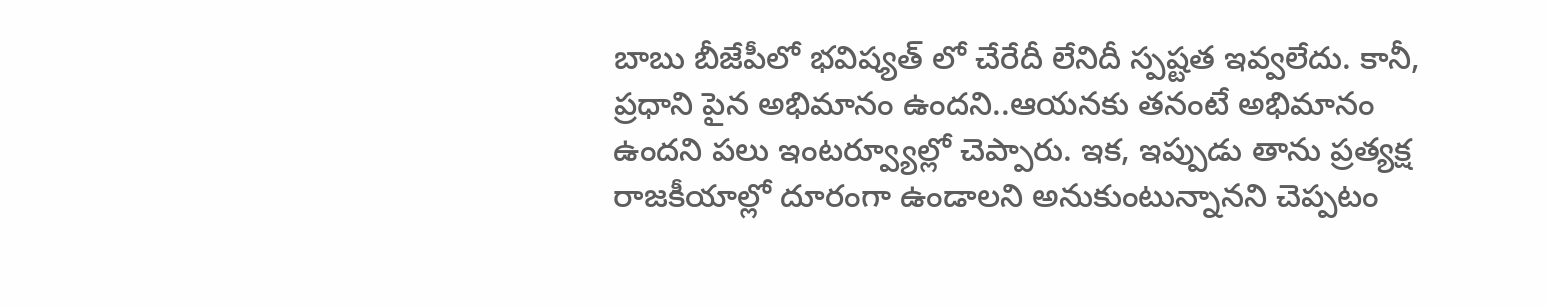బాబు బీజేపీలో భవిష్యత్ లో చేరేదీ లేనిదీ స్పష్టత ఇవ్వలేదు. కానీ, ప్రధాని పైన అభిమానం ఉందని..ఆయనకు తనంటే అభిమానం ఉందని పలు ఇంటర్వ్యూల్లో చెప్పారు. ఇక, ఇప్పుడు తాను ప్రత్యక్ష రాజకీయాల్లో దూరంగా ఉండాలని అనుకుంటున్నానని చెప్పటం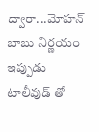ద్వారా...మోహన్ బాబు నిర్ణయం ఇప్పుడు టాలీవుడ్ తో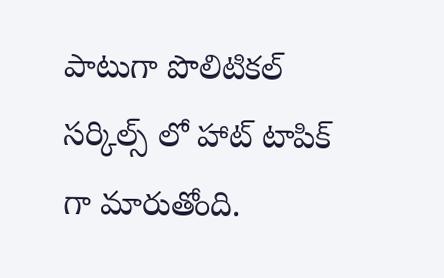పాటుగా పొలిటికల్ సర్కిల్స్ లో హాట్ టాపిక్ గా మారుతోంది.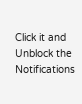Click it and Unblock the Notifications